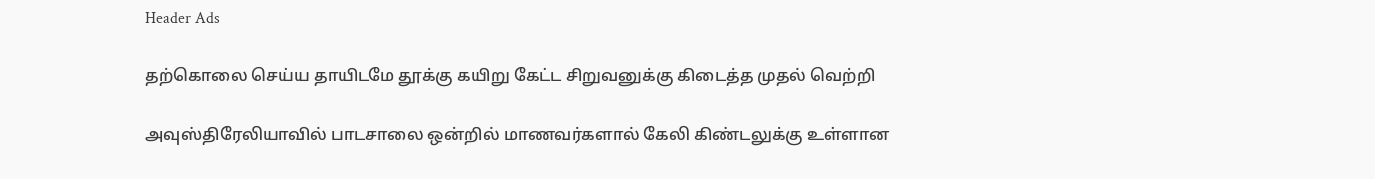Header Ads

தற்கொலை செய்ய தாயிடமே தூக்கு கயிறு கேட்ட சிறுவனுக்கு கிடைத்த முதல் வெற்றி

அவுஸ்திரேலியாவில் பாடசாலை ஒன்றில் மாணவர்களால் கேலி கிண்டலுக்கு உள்ளான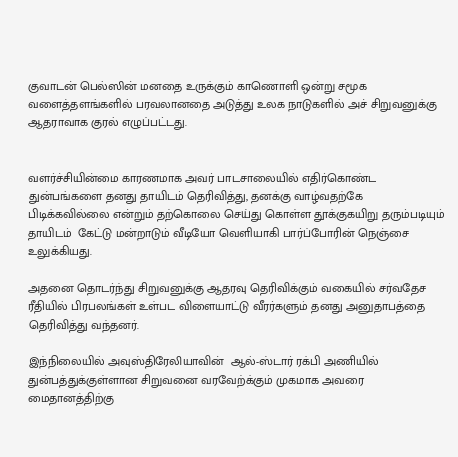குவாடன் பெல்ஸின் மனதை உருக்கும் காணொளி ஒன்று சமூக வளைத்தளங்களில் பரவலானதை அடுத்து உலக நாடுகளில் அச் சிறுவனுக்கு ஆதராவாக குரல் எழுப்பட்டது.


வளர்ச்சியின்மை காரணமாக அவர் பாடசாலையில் எதிர்கொண்ட துன்பங்களை தனது தாயிடம் தெரிவித்து, தனக்கு வாழ்வதற்கே பிடிக்கவில்லை என்றும் தற்கொலை செய்து கொள்ள தூக்குகயிறு தரும்படியும் தாயிடம்  கேட்டு மன்றாடும் வீடியோ வெளியாகி பார்ப்போரின் நெஞ்சை உலுக்கியது.

அதனை தொடர்ந்து சிறுவனுக்கு ஆதரவு தெரிவிக்கும் வகையில் சர்வதேச ரீதியில் பிரபலங்கள் உள்பட விளையாட்டு வீரர்களும் தனது அனுதாபத்தை தெரிவித்து வந்தனர்.

இந்நிலையில் அவுஸ்திரேலியாவின்  ஆல்-ஸ்டார் ரக்பி அணியில் துன்பத்துக்குள்ளான சிறுவனை வரவேற்க்கும் முகமாக அவரை மைதானத்திற்கு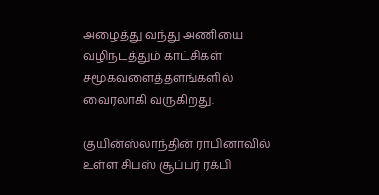அழைத்து வந்து அணியை வழிநடத்தும் காட்சிகள் சமூகவளைத்தளங்களில் வைரலாகி வருகிறது.

குயின்ஸ்லாந்தின் ராபினாவில் உள்ள சிபஸ் சூப்பர் ரக்பி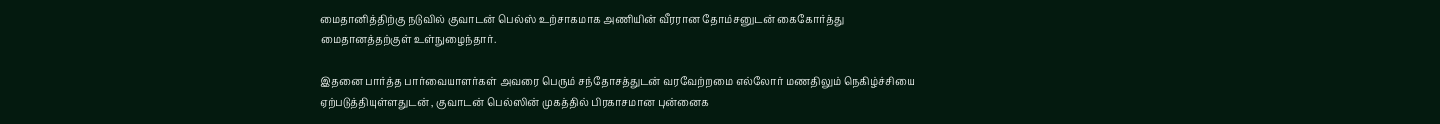மைதானித்திற்கு நடுவில் குவாடன் பெல்ஸ் உற்சாகமாக அணியின் வீரரான தோம்சனுடன் கைகோர்த்து மைதானத்தற்குள் உள்நுழைந்தார்.

இதனை பார்த்த பார்வையாளர்கள் அவரை பெரும் சந்தோசத்துடன் வரவேற்றமை எல்லோர் மணதிலும் நெகிழ்ச்சியை ஏற்படுத்தியுள்ளதுடன் , குவாடன் பெல்ஸின் முகத்தில் பிரகாசமான புன்னைக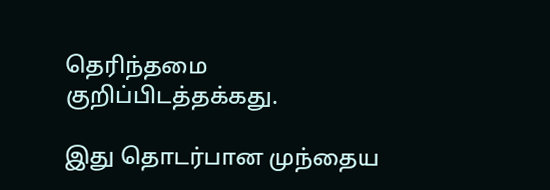தெரிந்தமை குறிப்பிடத்தக்கது.

இது தொடர்பான முந்தைய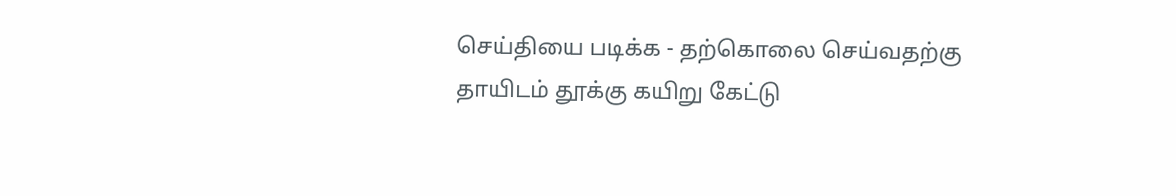செய்தியை படிக்க - தற்கொலை செய்வதற்கு தாயிடம் தூக்கு கயிறு கேட்டு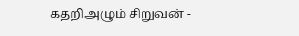கதறிஅழும் சிறுவன் -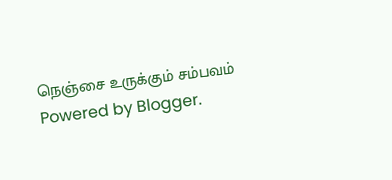நெஞ்சை உருக்கும் சம்பவம்
Powered by Blogger.